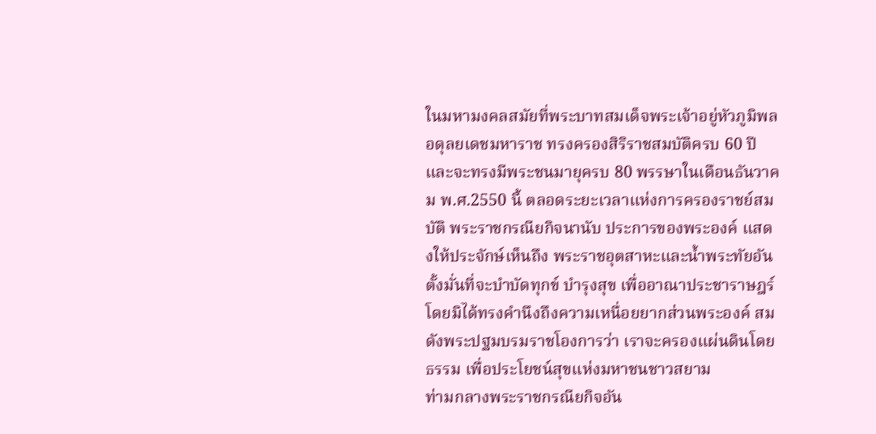ในมหามงคลสมัยที่พระบาทสมเด็จพระเจ้าอยู่หัวภูมิพลอดุลยเดชมหาราช ทรงครองสิริราชสมบัติครบ 60 ปี และจะทรงมีพระชนมายุครบ 80 พรรษาในเดือนธันวาคม พ.ศ.2550 นี้ ตลอดระยะเวลาแห่งการครองราชย์สมบัติ พระราชกรณียกิจนานับ ประการของพระองค์ แสดงให้ประจักษ์เห็นถึง พระราชอุตสาหะและน้ำพระทัยอันตั้งมั่นที่จะบำบัดทุกข์ บำรุงสุข เพื่ออาณาประชาราษฎร์ โดยมิได้ทรงคำนึงถึงความเหนื่อยยากส่วนพระองค์ สมดังพระปฐมบรมราชโองการว่า เราจะครองแผ่นดินโดยธรรม เพื่อประโยชน์สุขแห่งมหาชนชาวสยาม
ท่ามกลางพระราชกรณียกิจอัน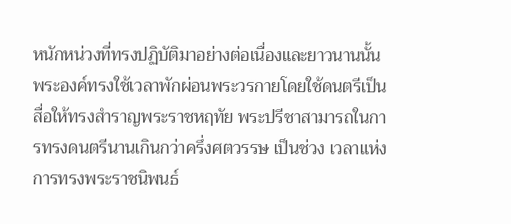หนักหน่วงที่ทรงปฏิบัติมาอย่างต่อเนื่องและยาวนานนั้น พระองค์ทรงใช้เวลาพักผ่อนพระวรกายโดยใช้ดนตรีเป็นสื่อให้ทรงสำราญพระราชหฤทัย พระปรีชาสามารถในการทรงดนตรีนานเกินกว่าครึ่งศตวรรษ เป็นช่วง เวลาแห่งการทรงพระราชนิพนธ์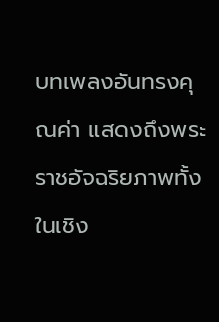บทเพลงอันทรงคุณค่า แสดงถึงพระราชอัจฉริยภาพทั้งในเชิง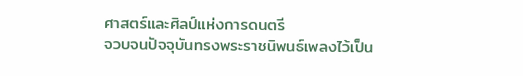ศาสตร์และศิลป์แห่งการดนตรี
จวบจนปัจจุบันทรงพระราชนิพนธ์เพลงไว้เป็น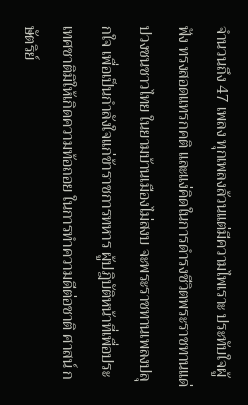จำนวนถึง 47 เพลง ทุกเพลงล้วนแต่มีความไพเราะ ประทับใจผู้ฟัง ทรงสอดแทรกคติ และแง่คิดในการดำรงชีวิตพระราชทานแด่ปวงชนชาวไทย ในยามบ้านเมืองไม่สงบ จะพระราชทานเพลงปลุกใจ เพื่อเป็นกำลังใจแก่ข้าราชการทหาร ผู้ปฎิบัติหน้าที่เพื่อประเทศชาติมิให้เกิดความท้อถอย ในการทำความดีต่อชาติ ศาสน์ กษัตริย์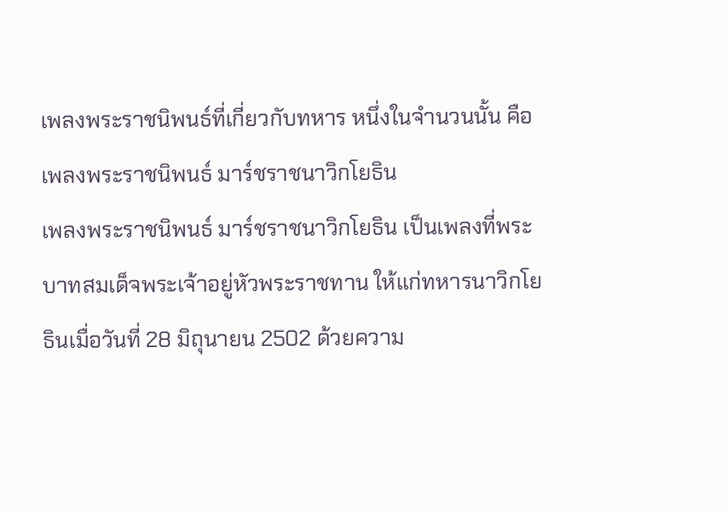เพลงพระราชนิพนธ์ที่เกี่ยวกับทหาร หนึ่งในจำนวนนั้น คือ เพลงพระราชนิพนธ์ มาร์ชราชนาวิกโยธิน
เพลงพระราชนิพนธ์ มาร์ชราชนาวิกโยธิน เป็นเพลงที่พระบาทสมเด็จพระเจ้าอยู่หัวพระราชทาน ให้แก่ทหารนาวิกโยธินเมื่อวันที่ 28 มิถุนายน 2502 ด้วยความ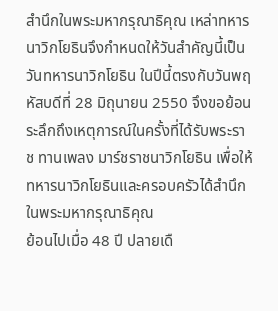สำนึกในพระมหากรุณาธิคุณ เหล่าทหารนาวิกโยธินจึงกำหนดให้วันสำคัญนี้เป็น วันทหารนาวิกโยธิน ในปีนี้ตรงกับวันพฤหัสบดีที่ 28 มิถุนายน 2550 จึงขอย้อนระลึกถึงเหตุการณ์ในครั้งที่ได้รับพระราช ทานเพลง มาร์ชราชนาวิกโยธิน เพื่อให้ทหารนาวิกโยธินและครอบครัวได้สำนึกในพระมหากรุณาธิคุณ
ย้อนไปเมื่อ 48 ปี ปลายเดื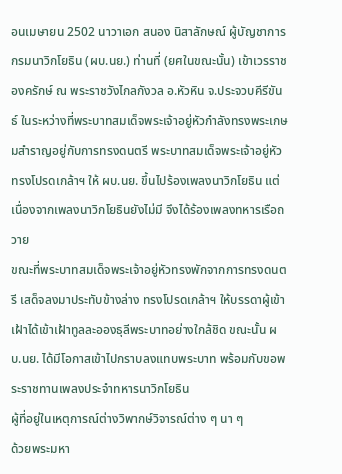อนเมษายน 2502 นาวาเอก สนอง นิสาลักษณ์ ผู้บัญชาการกรมนาวิกโยธิน (ผบ.นย.) ท่านที่ (ยศในขณะนั้น) เข้าเวรราชองครักษ์ ณ พระราชวังไกลกังวล อ.หัวหิน จ.ประจวบคีรีขันธ์ ในระหว่างที่พระบาทสมเด็จพระเจ้าอยู่หัวกำลังทรงพระเกษมสำราญอยู่กับการทรงดนตรี พระบาทสมเด็จพระเจ้าอยู่หัวทรงโปรดเกล้าฯ ให้ ผบ.นย. ขึ้นไปร้องเพลงนาวิกโยธิน แต่เนื่องจากเพลงนาวิกโยธินยังไม่มี จึงได้ร้องเพลงทหารเรือถวาย
ขณะที่พระบาทสมเด็จพระเจ้าอยู่หัวทรงพักจากการทรงดนตรี เสด็จลงมาประทับข้างล่าง ทรงโปรดเกล้าฯ ให้บรรดาผู้เข้าเฝ้าได้เข้าเฝ้าทูลละอองธุลีพระบาทอย่างใกล้ชิด ขณะนั้น ผบ.นย. ได้มีโอกาสเข้าไปกราบลงแทบพระบาท พร้อมกับขอพระราชทานเพลงประจำทหารนาวิกโยธิน
ผู้ที่อยู่ในเหตุการณ์ต่างวิพากษ์วิจารณ์ต่าง ๆ นา ๆ
ด้วยพระมหา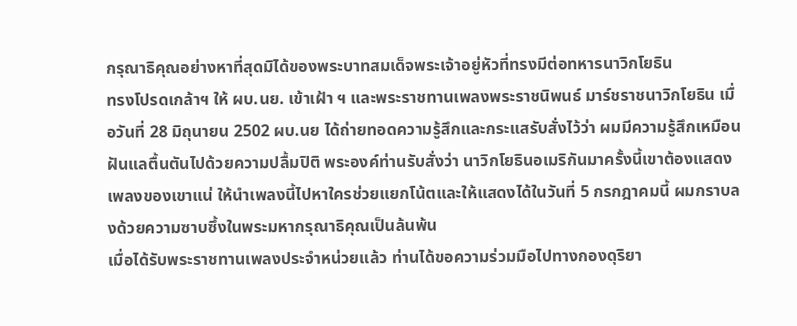กรุณาธิคุณอย่างหาที่สุดมิได้ของพระบาทสมเด็จพระเจ้าอยู่หัวที่ทรงมีต่อทหารนาวิกโยธิน
ทรงโปรดเกล้าฯ ให้ ผบ.นย. เข้าเฝ้า ฯ และพระราชทานเพลงพระราชนิพนธ์ มาร์ชราชนาวิกโยธิน เมื่อวันที่ 28 มิถุนายน 2502 ผบ.นย ได้ถ่ายทอดความรู้สึกและกระแสรับสั่งไว้ว่า ผมมีความรู้สึกเหมือนฝันแลตื้นตันไปด้วยความปลื้มปิติ พระองค์ท่านรับสั่งว่า นาวิกโยธินอเมริกันมาครั้งนี้เขาต้องแสดงเพลงของเขาแน่ ให้นำเพลงนี้ไปหาใครช่วยแยกโน้ตและให้แสดงได้ในวันที่ 5 กรกฎาคมนี้ ผมกราบลงด้วยความซาบซึ้งในพระมหากรุณาธิคุณเป็นล้นพ้น
เมื่อได้รับพระราชทานเพลงประจำหน่วยแล้ว ท่านได้ขอความร่วมมือไปทางกองดุริยา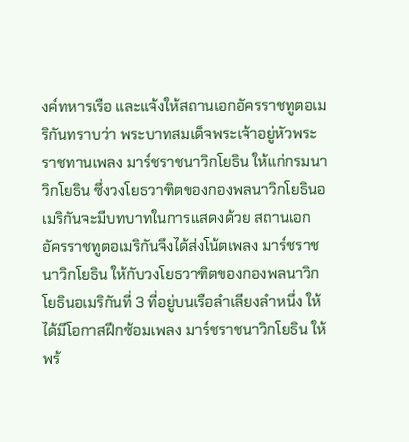งค์ทหารเรือ และแจ้งให้สถานเอกอัครราชทูตอเมริกันทราบว่า พระบาทสมเด็จพระเจ้าอยู่หัวพระราชทานเพลง มาร์ชราชนาวิกโยธิน ให้แก่กรมนาวิกโยธิน ซึ่งวงโยธวาฑิตของกองพลนาวิกโยธินอเมริกันจะมีบทบาทในการแสดงด้วย สถานเอกอัครราชทูตอเมริกันจึงได้ส่งโน้ตเพลง มาร์ชราชนาวิกโยธิน ให้กับวงโยธวาฑิตของกองพลนาวิกโยธินอเมริกันที่ 3 ที่อยู่บนเรือลำเลียงลำหนึ่ง ให้ได้มีโอกาสฝึกซ้อมเพลง มาร์ชราชนาวิกโยธิน ให้พร้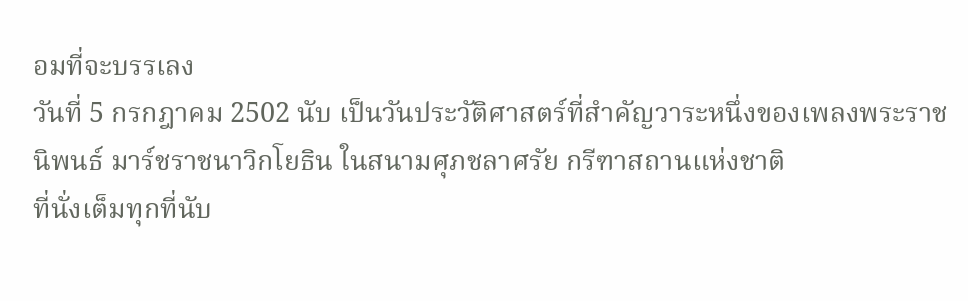อมที่จะบรรเลง
วันที่ 5 กรกฎาคม 2502 นับ เป็นวันประวัติศาสตร์ที่สำคัญวาระหนึ่งของเพลงพระราชนิพนธ์ มาร์ชราชนาวิกโยธิน ในสนามศุภชลาศรัย กรีฑาสถานแห่งชาติ
ที่นั่งเต็มทุกที่นับ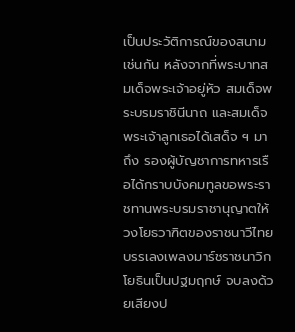เป็นประวัติการณ์ของสนามเช่นกัน หลังจากที่พระบาทสมเด็จพระเจ้าอยู่หัว สมเด็จพระบรมราชินีนาถ และสมเด็จพระเจ้าลูกเธอได้เสด็จ ฯ มาถึง รองผู้บัญชาการทหารเรือได้กราบบังคมทูลขอพระราชทานพระบรมราชานุญาตให้วงโยธวาฑิตของราชนาวีไทยบรรเลงเพลงมาร์ชราชนาวิกโยธินเป็นปฐมฤกษ์ จบลงด้วยเสียงป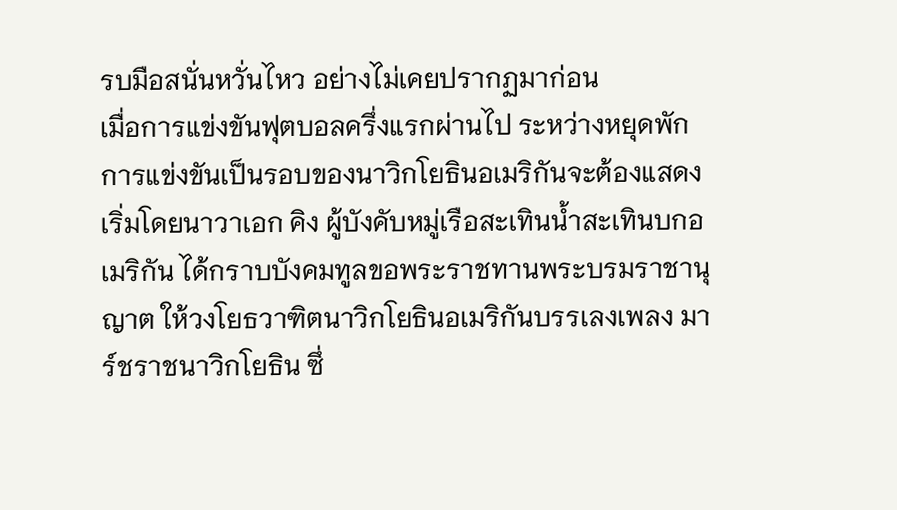รบมือสนั่นหวั่นไหว อย่างไม่เคยปรากฏมาก่อน
เมื่อการแข่งขันฟุตบอลครึ่งแรกผ่านไป ระหว่างหยุดพักการแข่งขันเป็นรอบของนาวิกโยธินอเมริกันจะต้องแสดง เริ่มโดยนาวาเอก คิง ผู้บังคับหมู่เรือสะเทินน้ำสะเทินบกอเมริกัน ได้กราบบังคมทูลขอพระราชทานพระบรมราชานุญาต ให้วงโยธวาฑิตนาวิกโยธินอเมริกันบรรเลงเพลง มาร์ชราชนาวิกโยธิน ซึ่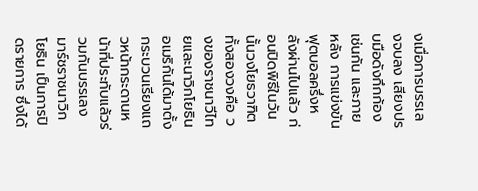งเมื่อการบรรเลงจบลง เสียงปรบมือดังกึกก้องเช่นกัน และภายหลัง การแข่งขันฟุตบอลครึ่งหลังผ่านไปแล้ว ก่อนปิดพิธีในวันนั้นวงโยธวาฑิตทั้งสองวงคือ วงของราชนาวีไทยและนาวิกโยธินอเมริกันได้มาตั้งกระบวนเรียงแถวหน้ากระดานหน้าที่ประทับแล้วร่วมกันบรรเลง มาร์ชราชนาวิกโยธิน เป็นการปิดรายการ ซึ่งได้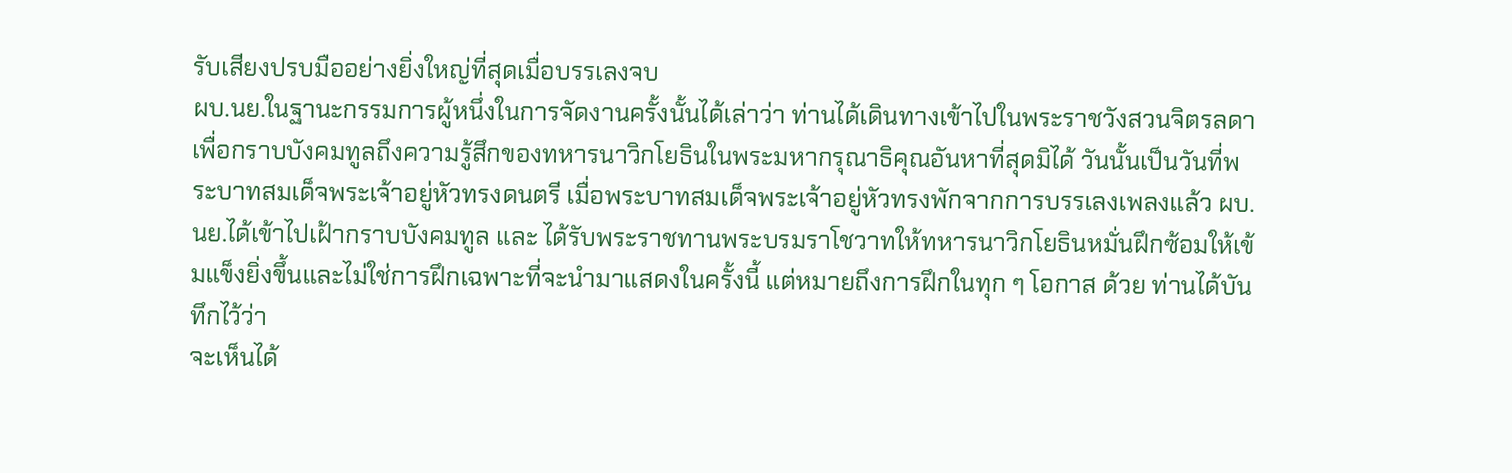รับเสียงปรบมืออย่างยิ่งใหญ่ที่สุดเมื่อบรรเลงจบ
ผบ.นย.ในฐานะกรรมการผู้หนึ่งในการจัดงานครั้งนั้นได้เล่าว่า ท่านได้เดินทางเข้าไปในพระราชวังสวนจิตรลดา เพื่อกราบบังคมทูลถึงความรู้สึกของทหารนาวิกโยธินในพระมหากรุณาธิคุณอันหาที่สุดมิได้ วันนั้นเป็นวันที่พระบาทสมเด็จพระเจ้าอยู่หัวทรงดนตรี เมื่อพระบาทสมเด็จพระเจ้าอยู่หัวทรงพักจากการบรรเลงเพลงแล้ว ผบ.นย.ได้เข้าไปเฝ้ากราบบังคมทูล และ ได้รับพระราชทานพระบรมราโชวาทให้ทหารนาวิกโยธินหมั่นฝึกซ้อมให้เข้มแข็งยิ่งขึ้นและไม่ใช่การฝึกเฉพาะที่จะนำมาแสดงในครั้งนี้ แต่หมายถึงการฝึกในทุก ๆ โอกาส ด้วย ท่านได้บันทึกไว้ว่า
จะเห็นได้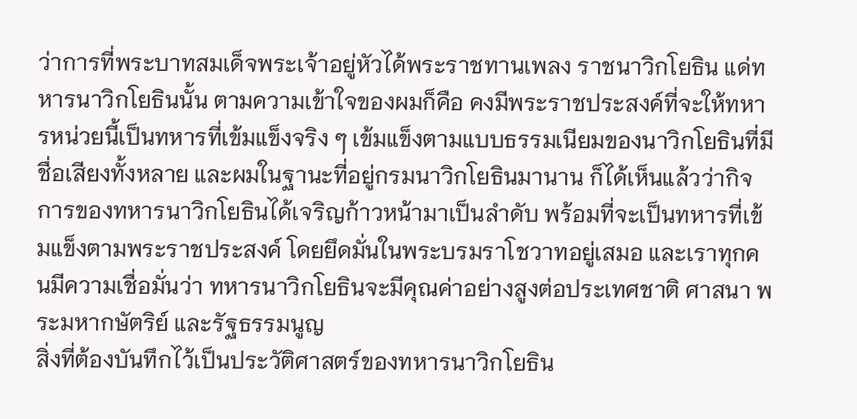ว่าการที่พระบาทสมเด็จพระเจ้าอยู่หัวได้พระราชทานเพลง ราชนาวิกโยธิน แด่ทหารนาวิกโยธินนั้น ตามความเข้าใจของผมก็คือ คงมีพระราชประสงค์ที่จะให้ทหารหน่วยนี้เป็นทหารที่เข้มแข็งจริง ๆ เข้มแข็งตามแบบธรรมเนียมของนาวิกโยธินที่มีชื่อเสียงทั้งหลาย และผมในฐานะที่อยู่กรมนาวิกโยธินมานาน ก็ได้เห็นแล้วว่ากิจการของทหารนาวิกโยธินได้เจริญก้าวหน้ามาเป็นลำดับ พร้อมที่จะเป็นทหารที่เข้มแข็งตามพระราชประสงค์ โดยยึดมั่นในพระบรมราโชวาทอยู่เสมอ และเราทุกคนมีความเชื่อมั่นว่า ทหารนาวิกโยธินจะมีคุณค่าอย่างสูงต่อประเทศชาติ ศาสนา พระมหากษัตริย์ และรัฐธรรมนูญ
สิ่งที่ต้องบันทึกไว้เป็นประวัติศาสตร์ของทหารนาวิกโยธิน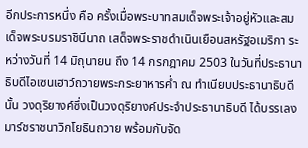อีกประการหนึ่ง คือ ครั้งเมื่อพระบาทสมเด็จพระเจ้าอยู่หัวและสมเด็จพระบรมราชินีนาถ เสด็จพระราชดำเนินเยือนสหรัฐอเมริกา ระหว่างวันที่ 14 มิถุนายน ถึง 14 กรกฎาคม 2503 ในวันที่ประธานาธิบดีไอเซนเฮาว์ถวายพระกระยาหารค่ำ ณ ทำเนียบประธานาธิบดีนั้น วงดุริยางค์ซึ่งเป็นวงดุริยางค์ประจำประธานาธิบดี ได้บรรเลงมาร์ชราชนาวิกโยธินถวาย พร้อมกับจัด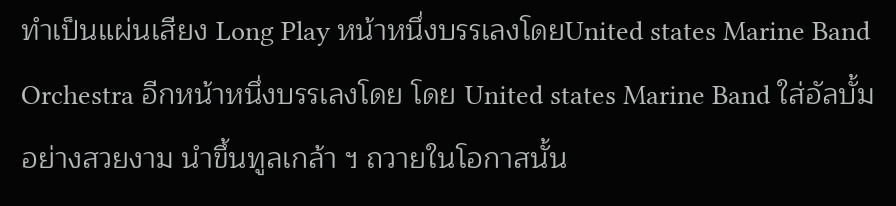ทำเป็นแผ่นเสียง Long Play หน้าหนึ่งบรรเลงโดยUnited states Marine Band Orchestra อีกหน้าหนึ่งบรรเลงโดย โดย United states Marine Band ใส่อัลบั้มอย่างสวยงาม นำขึ้นทูลเกล้า ฯ ถวายในโอกาสนั้น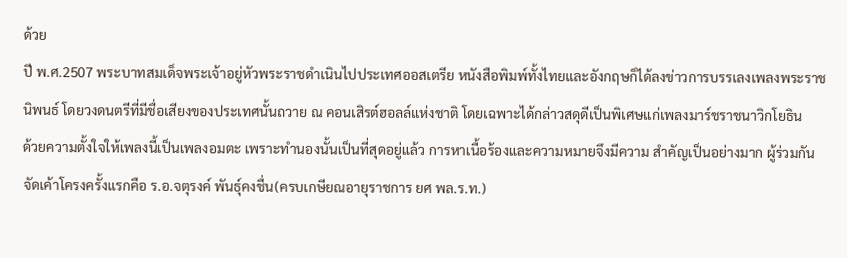ด้วย
ปี พ.ศ.2507 พระบาทสมเด็จพระเจ้าอยู่หัวพระราชดำเนินไปประเทศออสเตรีย หนังสือพิมพ์ทั้งไทยและอังกฤษก็ได้ลงข่าวการบรรเลงเพลงพระราชนิพนธ์ โดยวงดนตรีที่มีชื่อเสียงของประเทศนั้นถวาย ณ คอนเสิรต์ฮอลล์แห่งชาติ โดยเฉพาะได้กล่าวสดุดีเป็นพิเศษแก่เพลงมาร์ชราชนาวิกโยธิน
ด้วยความตั้งใจให้เพลงนี้เป็นเพลงอมตะ เพราะทำนองนั้นเป็นที่สุดอยู่แล้ว การหาเนื้อร้องและความหมายจึงมีความ สำคัญเป็นอย่างมาก ผู้ร่วมกันจัดเค้าโครงครั้งแรกคือ ร.อ.จตุรงค์ พันธุ์คงชื่น(ครบเกษียณอายุราชการ ยศ พล.ร.ท.)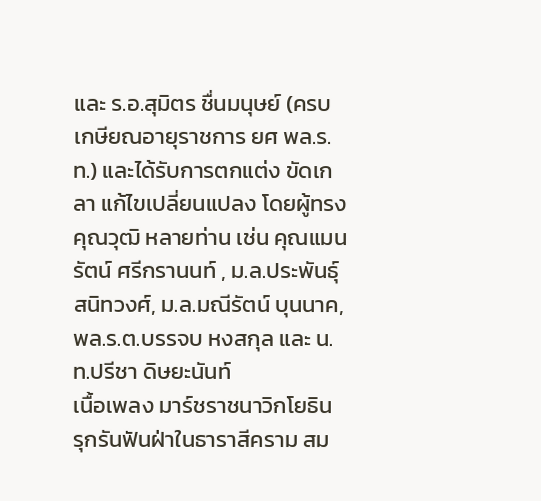และ ร.อ.สุมิตร ชื่นมนุษย์ (ครบเกษียณอายุราชการ ยศ พล.ร.ท.) และได้รับการตกแต่ง ขัดเกลา แก้ไขเปลี่ยนแปลง โดยผู้ทรงคุณวุฒิ หลายท่าน เช่น คุณแมนรัตน์ ศรีกรานนท์ , ม.ล.ประพันธุ์ สนิทวงศ์, ม.ล.มณีรัตน์ บุนนาค, พล.ร.ต.บรรจบ หงสกุล และ น.ท.ปรีชา ดิษยะนันท์
เนื้อเพลง มาร์ชราชนาวิกโยธิน
รุกรันฟันฝ่าในธาราสีคราม สม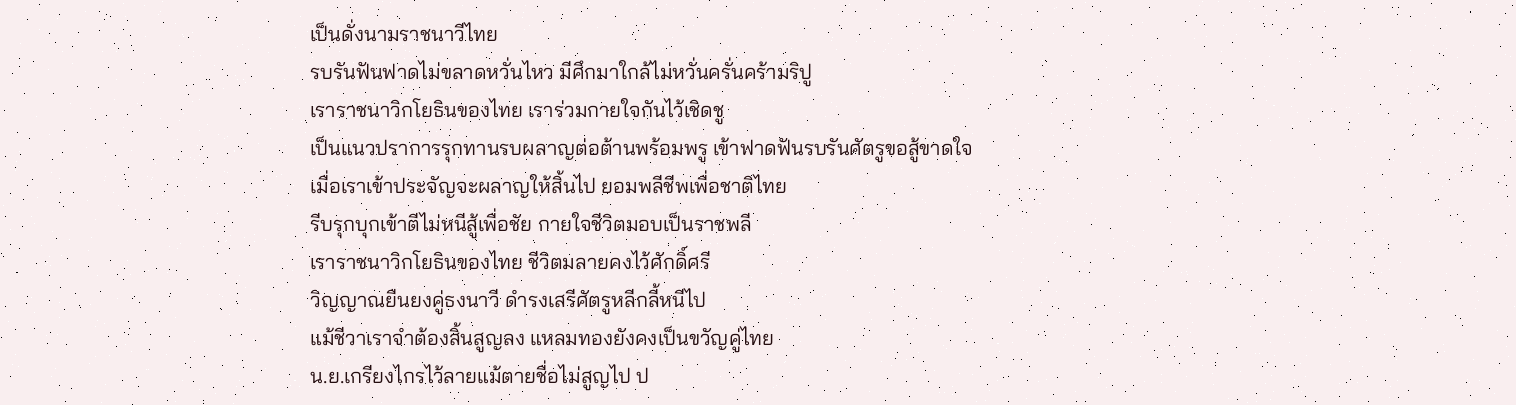เป็นดั่งนามราชนาวีไทย
รบรันฟันฟาดไม่ขลาดหวั่นไหว มีศึกมาใกล้ไม่หวั่นครั่นคร้ามริปู
เราราชนาวิกโยธินของไทย เราร่วมกายใจกันไว้เชิดชู
เป็นแนวปราการรุกทานรบผลาญต่อต้านพร้อมพรู เข้าฟาดฟันรบรันศัตรูขอสู้ขาดใจ
เมื่อเราเข้าประจัญจะผลาญให้สิ้นไป ยอมพลีชีพเพื่อชาติไทย
รีบรุกบุกเข้าตีไม่หนีสู้เพื่อชัย กายใจชีวิตมอบเป็นราชพลี
เราราชนาวิกโยธินของไทย ชีวิตมลายคงไว้ศักดิ์ศรี
วิญญาณยืนยงคู่ธงนาวี ดำรงเสรีศัตรูหลีกลี้หนีไป
แม้ชีวาเราจำต้องสิ้นสูญลง แหลมทองยังคงเป็นขวัญคู่ไทย
น.ย.เกรียงไกรไว้ลายแม้ตายชื่อไม่สูญไป ป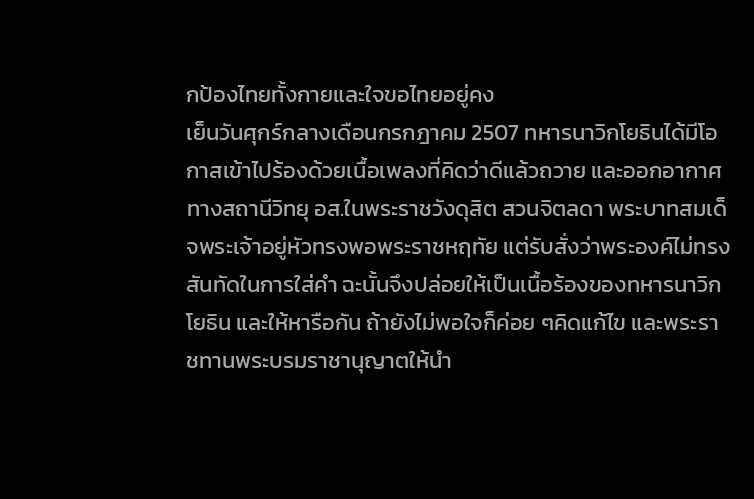กป้องไทยทั้งกายและใจขอไทยอยู่คง
เย็นวันศุกร์กลางเดือนกรกฎาคม 2507 ทหารนาวิกโยธินได้มีโอกาสเข้าไปร้องด้วยเนื้อเพลงที่คิดว่าดีแล้วถวาย และออกอากาศทางสถานีวิทยุ อส.ในพระราชวังดุสิต สวนจิตลดา พระบาทสมเด็จพระเจ้าอยู่หัวทรงพอพระราชหฤทัย แต่รับสั่งว่าพระองค์ไม่ทรงสันทัดในการใส่คำ ฉะนั้นจึงปล่อยให้เป็นเนื้อร้องของทหารนาวิกโยธิน และให้หารือกัน ถ้ายังไม่พอใจก็ค่อย ๆคิดแก้ไข และพระราชทานพระบรมราชานุญาตให้นำ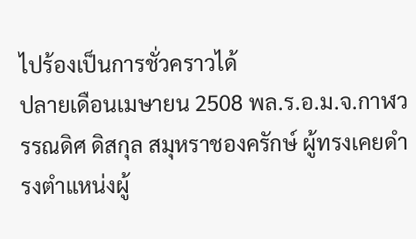ไปร้องเป็นการชั่วคราวได้
ปลายเดือนเมษายน 2508 พล.ร.อ.ม.จ.กาฬวรรณดิศ ดิสกุล สมุหราชองครักษ์ ผู้ทรงเคยดำรงตำแหน่งผู้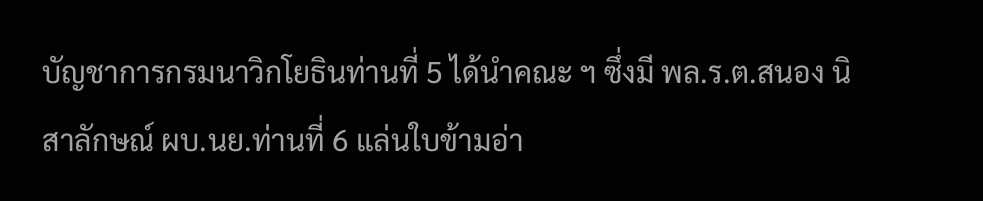บัญชาการกรมนาวิกโยธินท่านที่ 5 ได้นำคณะ ฯ ซึ่งมี พล.ร.ต.สนอง นิสาลักษณ์ ผบ.นย.ท่านที่ 6 แล่นใบข้ามอ่า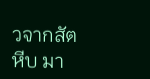วจากสัตหีบ มา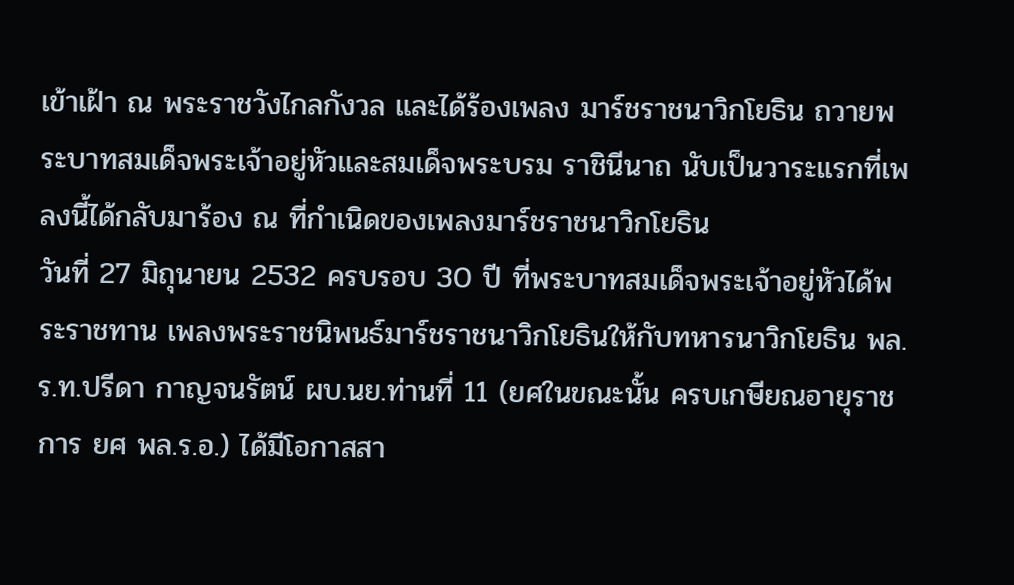เข้าเฝ้า ณ พระราชวังไกลกังวล และได้ร้องเพลง มาร์ชราชนาวิกโยธิน ถวายพระบาทสมเด็จพระเจ้าอยู่หัวและสมเด็จพระบรม ราชินีนาถ นับเป็นวาระแรกที่เพลงนี้ได้กลับมาร้อง ณ ที่กำเนิดของเพลงมาร์ชราชนาวิกโยธิน
วันที่ 27 มิถุนายน 2532 ครบรอบ 30 ปี ที่พระบาทสมเด็จพระเจ้าอยู่หัวได้พระราชทาน เพลงพระราชนิพนธ์มาร์ชราชนาวิกโยธินให้กับทหารนาวิกโยธิน พล.ร.ท.ปรีดา กาญจนรัตน์ ผบ.นย.ท่านที่ 11 (ยศในขณะนั้น ครบเกษียณอายุราชการ ยศ พล.ร.อ.) ได้มีโอกาสสา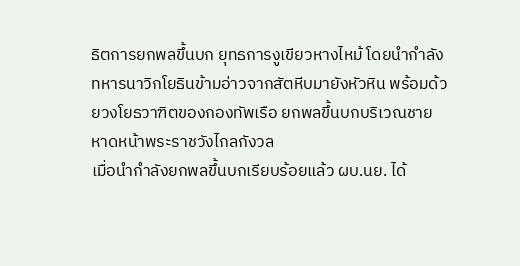ธิตการยกพลขึ้นบก ยุทธการงูเขียวหางไหม้ โดยนำกำลังทหารนาวิกโยธินข้ามอ่าวจากสัตหีบมายังหัวหิน พร้อมด้วยวงโยธวาฑิตของกองทัพเรือ ยกพลขึ้นบกบริเวณชายหาดหน้าพระราชวังไกลกังวล
เมื่อนำกำลังยกพลขึ้นบกเรียบร้อยแล้ว ผบ.นย. ได้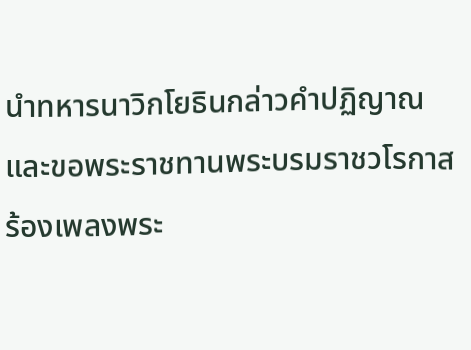นำทหารนาวิกโยธินกล่าวคำปฏิญาณและขอพระราชทานพระบรมราชวโรกาสร้องเพลงพระ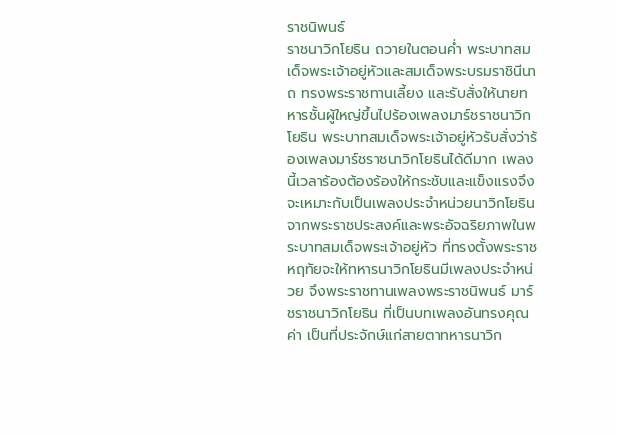ราชนิพนธ์
ราชนาวิกโยธิน ถวายในตอนค่ำ พระบาทสมเด็จพระเจ้าอยู่หัวและสมเด็จพระบรมราชินีนาถ ทรงพระราชทานเลี้ยง และรับสั่งให้นายทหารชั้นผู้ใหญ่ขึ้นไปร้องเพลงมาร์ชราชนาวิกโยธิน พระบาทสมเด็จพระเจ้าอยู่หัวรับสั่งว่าร้องเพลงมาร์ชราชนาวิกโยธินได้ดีมาก เพลงนี้เวลาร้องต้องร้องให้กระชับและแข็งแรงจึงจะเหมาะกับเป็นเพลงประจำหน่วยนาวิกโยธินจากพระราชประสงค์และพระอัจฉริยภาพในพระบาทสมเด็จพระเจ้าอยู่หัว ที่ทรงตั้งพระราชหฤทัยจะให้ทหารนาวิกโยธินมีเพลงประจำหน่วย จึงพระราชทานเพลงพระราชนิพนธ์ มาร์ชราชนาวิกโยธิน ที่เป็นบทเพลงอันทรงคุณค่า เป็นที่ประจักษ์แก่สายตาทหารนาวิก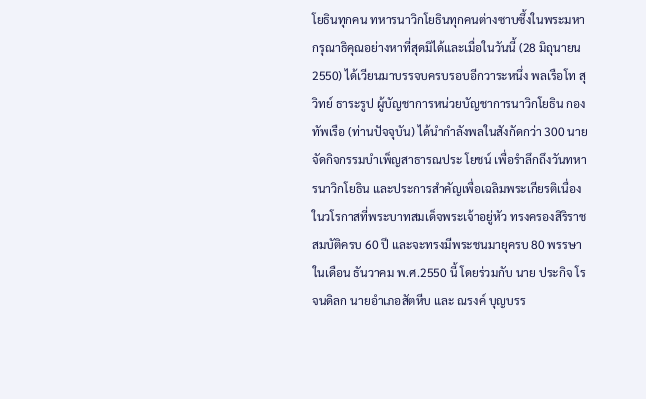โยธินทุกคน ทหารนาวิกโยธินทุกคนต่างซาบซึ้งในพระมหากรุณาธิคุณอย่างหาที่สุดมิได้และเมื่อในวันนี้ (28 มิถุนายน 2550) ได้เวียนมาบรรจบครบรอบอีกวาระหนึ่ง พลเรือโท สุวิทย์ ธาระรูป ผู้บัญชาการหน่วยบัญชาการนาวิกโยธิน กองทัพเรือ (ท่านปัจจุบัน) ได้นำกำลังพลในสังกัดกว่า 300 นาย จัดกิจกรรมบำเพ็ญสาธารณประ โยชน์ เพื่อรำลึกถึงวันทหารนาวิกโยธิน และประการสำคัญเพื่อเฉลิมพระเกียรติเนื่องในวโรกาสที่พระบาทสมเด็จพระเจ้าอยู่หัว ทรงครองสิริราชสมบัติครบ 60 ปี และจะทรงมีพระชนมายุครบ 80 พรรษา ในเดือน ธันวาคม พ.ศ.2550 นี้ โดยร่วมกับ นาย ประกิจ โรจนดิลก นายอำเภอสัตหีบ และ ณรงค์ บุญบรร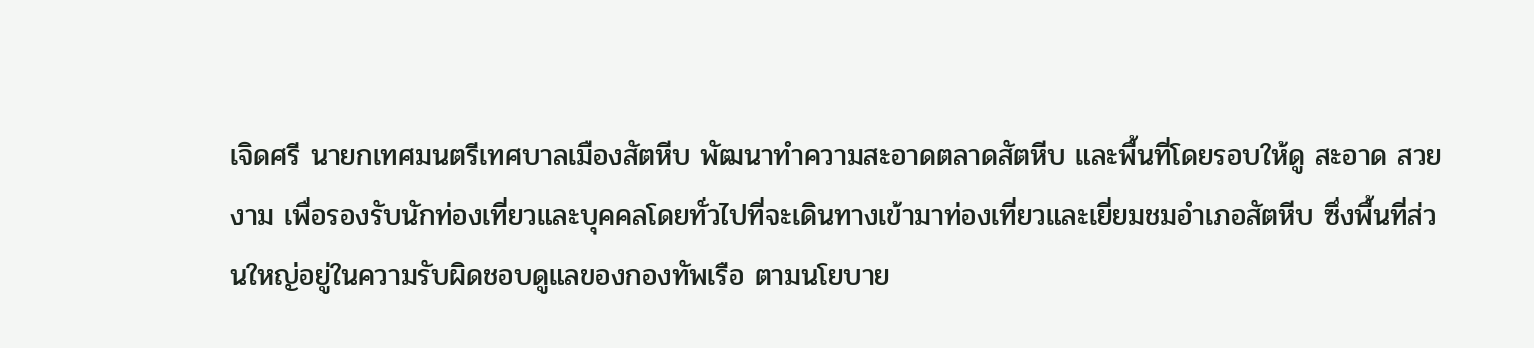เจิดศรี นายกเทศมนตรีเทศบาลเมืองสัตหีบ พัฒนาทำความสะอาดตลาดสัตหีบ และพื้นที่โดยรอบให้ดู สะอาด สวยงาม เพื่อรองรับนักท่องเที่ยวและบุคคลโดยทั่วไปที่จะเดินทางเข้ามาท่องเที่ยวและเยี่ยมชมอำเภอสัตหีบ ซึ่งพื้นที่ส่วนใหญ่อยู่ในความรับผิดชอบดูแลของกองทัพเรือ ตามนโยบาย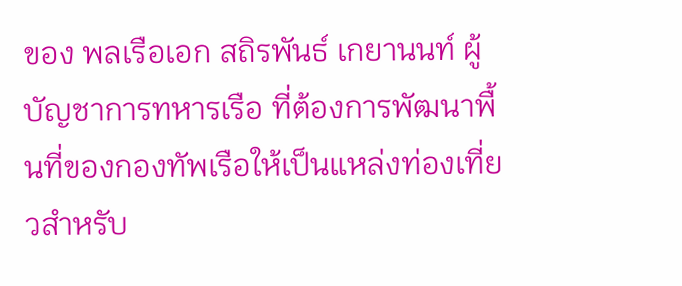ของ พลเรือเอก สถิรพันธ์ เกยานนท์ ผู้บัญชาการทหารเรือ ที่ต้องการพัฒนาพื้นที่ของกองทัพเรือให้เป็นแหล่งท่องเที่ยวสำหรับ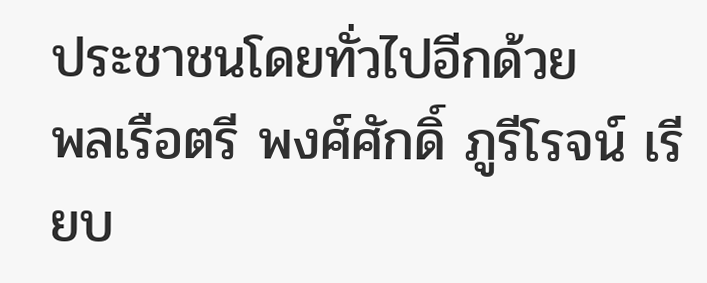ประชาชนโดยทั่วไปอีกด้วย
พลเรือตรี พงศ์ศักดิ์ ภูรีโรจน์ เรียบ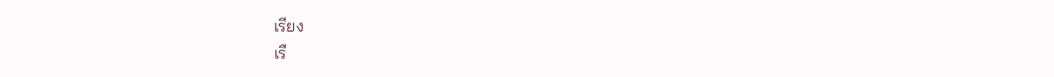เรียง
เรื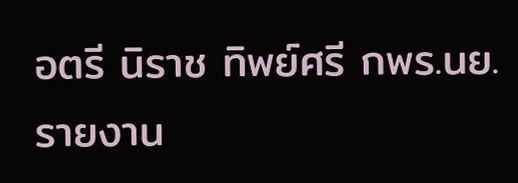อตรี นิราช ทิพย์ศรี กพร.นย. รายงาน